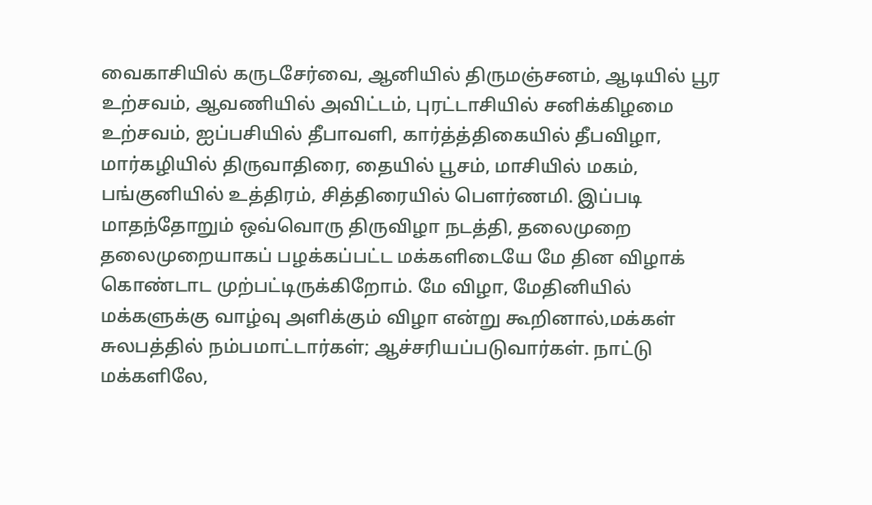வைகாசியில் கருடசேர்வை, ஆனியில் திருமஞ்சனம், ஆடியில் பூர உற்சவம், ஆவணியில் அவிட்டம், புரட்டாசியில் சனிக்கிழமை உற்சவம், ஐப்பசியில் தீபாவளி, கார்த்த்திகையில் தீபவிழா, மார்கழியில் திருவாதிரை, தையில் பூசம், மாசியில் மகம், பங்குனியில் உத்திரம், சித்திரையில் பௌர்ணமி. இப்படி மாதந்தோறும் ஒவ்வொரு திருவிழா நடத்தி, தலைமுறை தலைமுறையாகப் பழக்கப்பட்ட மக்களிடையே மே தின விழாக் கொண்டாட முற்பட்டிருக்கிறோம். மே விழா, மேதினியில் மக்களுக்கு வாழ்வு அளிக்கும் விழா என்று கூறினால்,மக்கள் சுலபத்தில் நம்பமாட்டார்கள்; ஆச்சரியப்படுவார்கள். நாட்டு மக்களிலே,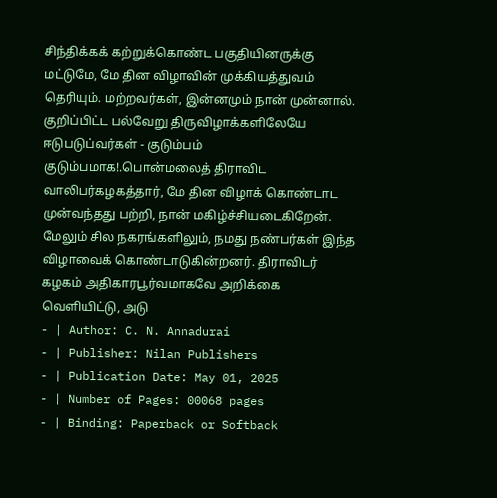சிந்திக்கக் கற்றுக்கொண்ட பகுதியினருக்கு மட்டுமே, மே தின விழாவின் முக்கியத்துவம் தெரியும். மற்றவர்கள், இன்னமும் நான் முன்னால். குறிப்பிட்ட பல்வேறு திருவிழாக்களிலேயே ஈடுபடுப்வர்கள் - குடும்பம் குடும்பமாக!.பொன்மலைத் திராவிட வாலிபர்கழகத்தார், மே தின விழாக் கொண்டாட முன்வந்தது பற்றி, நான் மகிழ்ச்சியடைகிறேன். மேலும் சில நகரங்களிலும், நமது நண்பர்கள் இந்த விழாவைக் கொண்டாடுகின்றனர். திராவிடர் கழகம் அதிகாரபூர்வமாகவே அறிக்கை வெளியிட்டு, அடு
- | Author: C. N. Annadurai
- | Publisher: Nilan Publishers
- | Publication Date: May 01, 2025
- | Number of Pages: 00068 pages
- | Binding: Paperback or Softback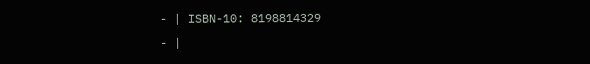- | ISBN-10: 8198814329
- |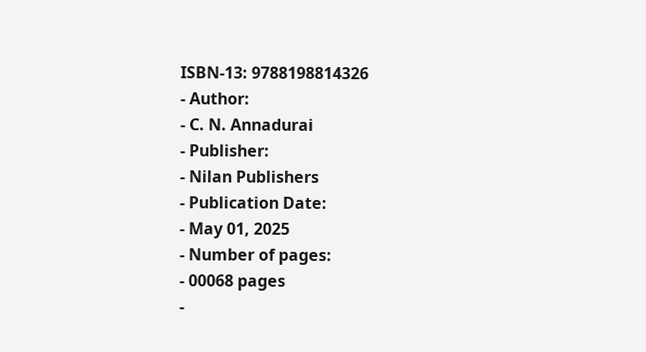ISBN-13: 9788198814326
- Author:
- C. N. Annadurai
- Publisher:
- Nilan Publishers
- Publication Date:
- May 01, 2025
- Number of pages:
- 00068 pages
-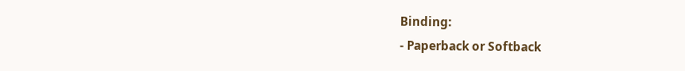Binding:
- Paperback or Softback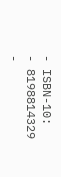- ISBN-10:
- 8198814329
-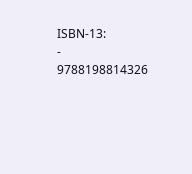ISBN-13:
- 9788198814326